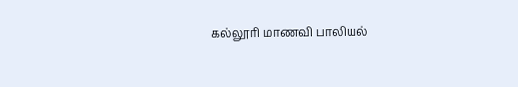கல்லூரி மாணவி பாலியல்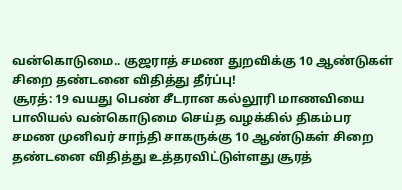வன்கொடுமை.. குஜராத் சமண துறவிக்கு 10 ஆண்டுகள் சிறை தண்டனை விதித்து தீர்ப்பு!
சூரத்: 19 வயது பெண் சீடரான கல்லூரி மாணவியை பாலியல் வன்கொடுமை செய்த வழக்கில் திகம்பர சமண முனிவர் சாந்தி சாகருக்கு 10 ஆண்டுகள் சிறை தண்டனை விதித்து உத்தரவிட்டுள்ளது சூரத்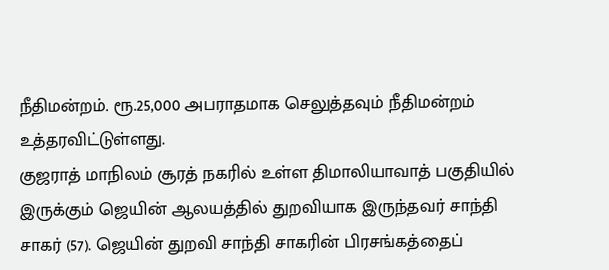நீதிமன்றம். ரூ.25,000 அபராதமாக செலுத்தவும் நீதிமன்றம் உத்தரவிட்டுள்ளது.
குஜராத் மாநிலம் சூரத் நகரில் உள்ள திமாலியாவாத் பகுதியில் இருக்கும் ஜெயின் ஆலயத்தில் துறவியாக இருந்தவர் சாந்தி சாகர் (57). ஜெயின் துறவி சாந்தி சாகரின் பிரசங்கத்தைப்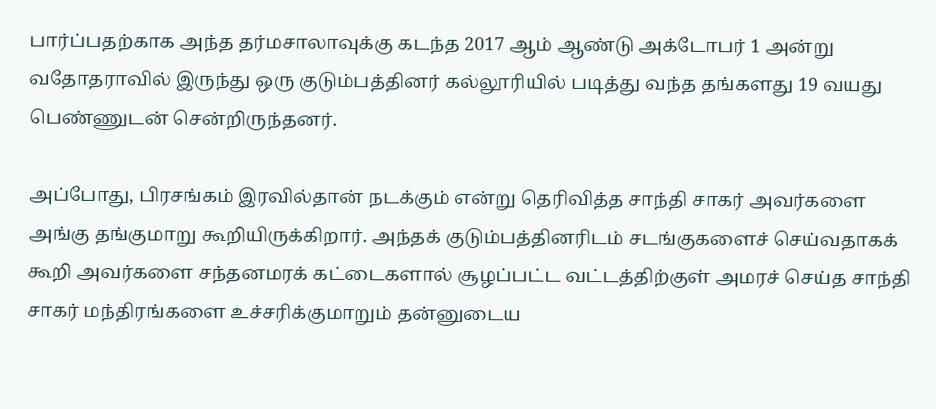பார்ப்பதற்காக அந்த தர்மசாலாவுக்கு கடந்த 2017 ஆம் ஆண்டு அக்டோபர் 1 அன்று வதோதராவில் இருந்து ஒரு குடும்பத்தினர் கல்லூரியில் படித்து வந்த தங்களது 19 வயது பெண்ணுடன் சென்றிருந்தனர்.

அப்போது, பிரசங்கம் இரவில்தான் நடக்கும் என்று தெரிவித்த சாந்தி சாகர் அவர்களை அங்கு தங்குமாறு கூறியிருக்கிறார். அந்தக் குடும்பத்தினரிடம் சடங்குகளைச் செய்வதாகக் கூறி அவர்களை சந்தனமரக் கட்டைகளால் சூழப்பட்ட வட்டத்திற்குள் அமரச் செய்த சாந்தி சாகர் மந்திரங்களை உச்சரிக்குமாறும் தன்னுடைய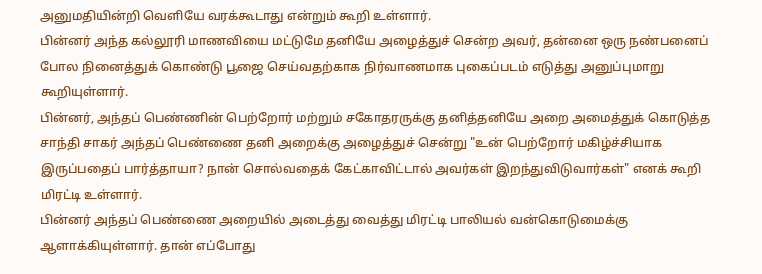அனுமதியின்றி வெளியே வரக்கூடாது என்றும் கூறி உள்ளார்.
பின்னர் அந்த கல்லூரி மாணவியை மட்டுமே தனியே அழைத்துச் சென்ற அவர், தன்னை ஒரு நண்பனைப் போல நினைத்துக் கொண்டு பூஜை செய்வதற்காக நிர்வாணமாக புகைப்படம் எடுத்து அனுப்புமாறு கூறியுள்ளார்.
பின்னர், அந்தப் பெண்ணின் பெற்றோர் மற்றும் சகோதரருக்கு தனித்தனியே அறை அமைத்துக் கொடுத்த சாந்தி சாகர் அந்தப் பெண்ணை தனி அறைக்கு அழைத்துச் சென்று "உன் பெற்றோர் மகிழ்ச்சியாக இருப்பதைப் பார்த்தாயா? நான் சொல்வதைக் கேட்காவிட்டால் அவர்கள் இறந்துவிடுவார்கள்" எனக் கூறி மிரட்டி உள்ளார்.
பின்னர் அந்தப் பெண்ணை அறையில் அடைத்து வைத்து மிரட்டி பாலியல் வன்கொடுமைக்கு ஆளாக்கியுள்ளார். தான் எப்போது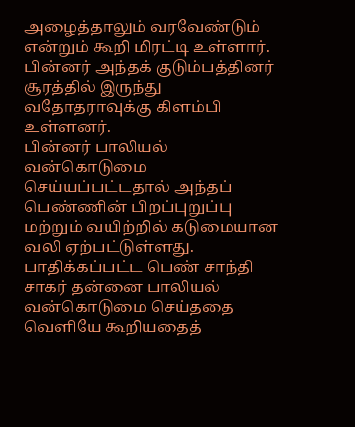அழைத்தாலும் வரவேண்டும் என்றும் கூறி மிரட்டி உள்ளார். பின்னர் அந்தக் குடும்பத்தினர் சூரத்தில் இருந்து வதோதராவுக்கு கிளம்பி உள்ளனர்.
பின்னர் பாலியல் வன்கொடுமை செய்யப்பட்டதால் அந்தப் பெண்ணின் பிறப்புறுப்பு மற்றும் வயிற்றில் கடுமையான வலி ஏற்பட்டுள்ளது. பாதிக்கப்பட்ட பெண் சாந்தி சாகர் தன்னை பாலியல் வன்கொடுமை செய்ததை வெளியே கூறியதைத்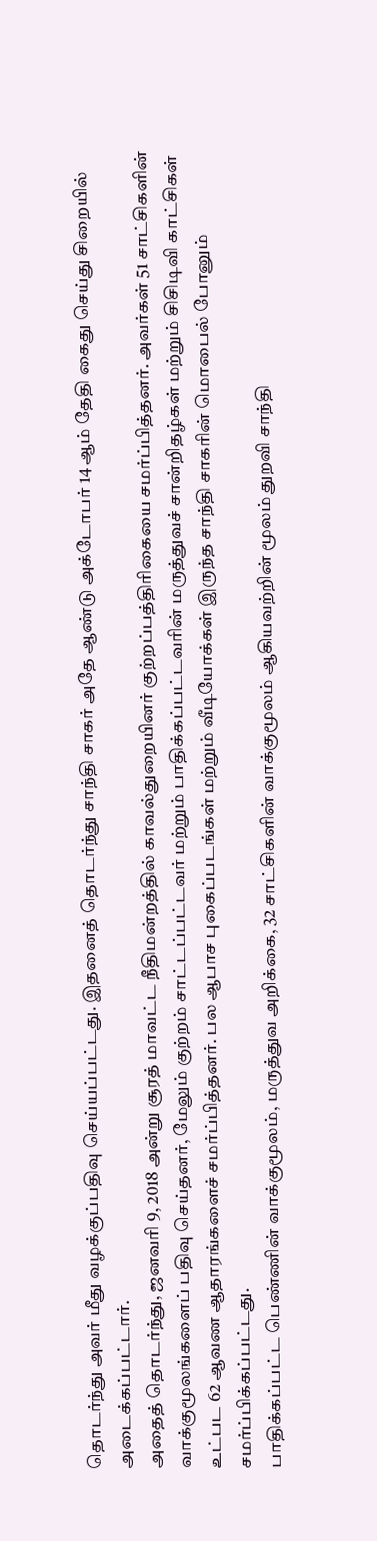தொடர்ந்து அவர் மீது வழக்குப்பதிவு செய்யப்பட்டது. இதனைத் தொடர்ந்து சாந்தி சாகர் அதே ஆண்டு அக்டோபர் 14 ஆம் தேதி கைது செய்து சிறையில் அடைக்கப்பட்டார்.
அதைத் தொடர்ந்து, ஜனவரி 9, 2018 அன்று சூரத் மாவட்ட நீதிமன்றத்தில் காவல்துறையினர் குற்றப்பத்திரிகையை சமர்ப்பித்தனர். அவர்கள் 51 சாட்சிகளின் வாக்குமூலங்களைப் பதிவு செய்தனர், மேலும் குற்றம் சாட்டப்பட்டவர் மற்றும் பாதிக்கப்பட்டவரின் மருத்துவச் சான்றிதழ்கள் மற்றும் சிசிடிவி காட்சிகள் உட்பட 62 ஆவண ஆதாரங்களைச் சமர்ப்பித்தனர். பல ஆபாச புகைப்படங்கள் மற்றும் வீடியோக்கள் இருந்த சாந்தி சாகரின் மொபைல் போனும் சமர்ப்பிக்கப்பட்டது.
பாதிக்கப்பட்ட பெண்ணின் வாக்குமூலம், மருத்துவ அறிக்கை, 32 சாட்சிகளின் வாக்குமூலம் ஆகியவற்றின் மூலம் துறவி சாந்தி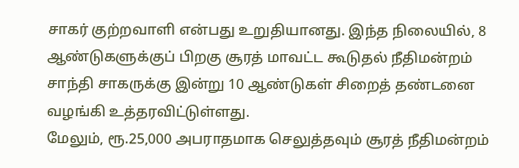சாகர் குற்றவாளி என்பது உறுதியானது. இந்த நிலையில், 8 ஆண்டுகளுக்குப் பிறகு சூரத் மாவட்ட கூடுதல் நீதிமன்றம் சாந்தி சாகருக்கு இன்று 10 ஆண்டுகள் சிறைத் தண்டனை வழங்கி உத்தரவிட்டுள்ளது.
மேலும், ரூ.25,000 அபராதமாக செலுத்தவும் சூரத் நீதிமன்றம்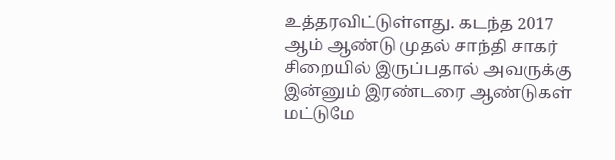உத்தரவிட்டுள்ளது. கடந்த 2017 ஆம் ஆண்டு முதல் சாந்தி சாகர் சிறையில் இருப்பதால் அவருக்கு இன்னும் இரண்டரை ஆண்டுகள் மட்டுமே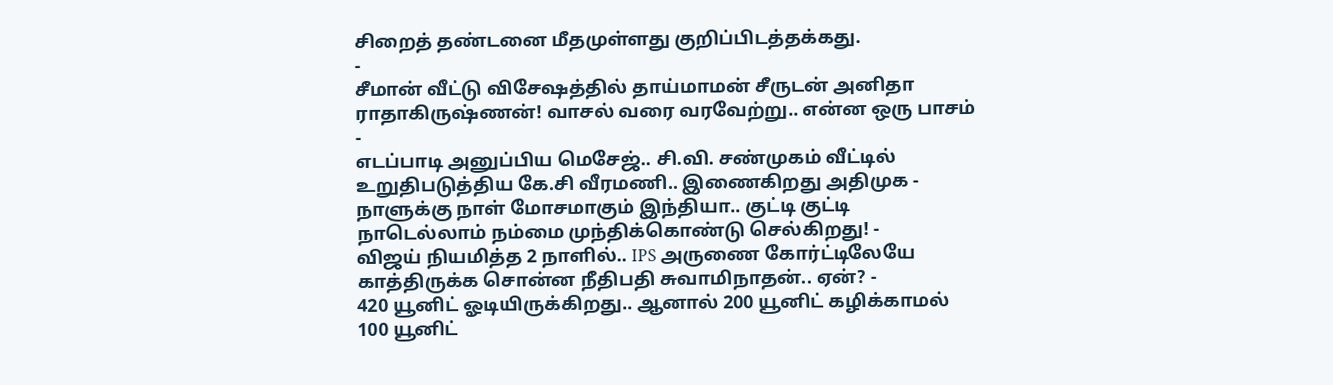சிறைத் தண்டனை மீதமுள்ளது குறிப்பிடத்தக்கது.
-
சீமான் வீட்டு விசேஷத்தில் தாய்மாமன் சீருடன் அனிதா ராதாகிருஷ்ணன்! வாசல் வரை வரவேற்று.. என்ன ஒரு பாசம் -
எடப்பாடி அனுப்பிய மெசேஜ்.. சி.வி. சண்முகம் வீட்டில் உறுதிபடுத்திய கே.சி வீரமணி.. இணைகிறது அதிமுக -
நாளுக்கு நாள் மோசமாகும் இந்தியா.. குட்டி குட்டி நாடெல்லாம் நம்மை முந்திக்கொண்டு செல்கிறது! -
விஜய் நியமித்த 2 நாளில்.. IPS அருணை கோர்ட்டிலேயே காத்திருக்க சொன்ன நீதிபதி சுவாமிநாதன்.. ஏன்? -
420 யூனிட் ஓடியிருக்கிறது.. ஆனால் 200 யூனிட் கழிக்காமல் 100 யூனிட்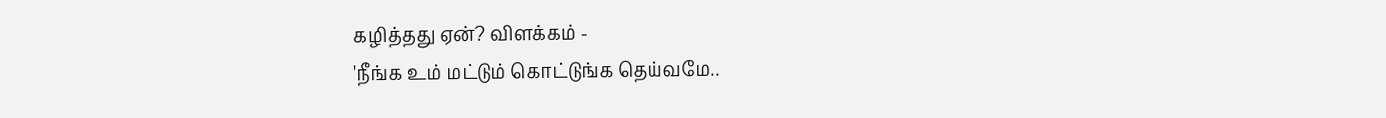கழித்தது ஏன்? விளக்கம் -
'நீங்க உம் மட்டும் கொட்டுங்க தெய்வமே..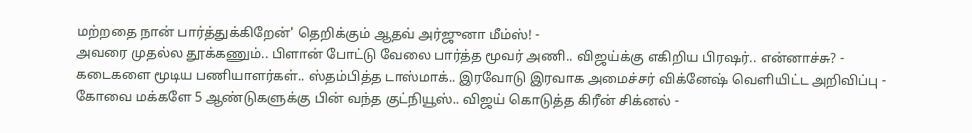மற்றதை நான் பார்த்துக்கிறேன்' தெறிக்கும் ஆதவ் அர்ஜுனா மீம்ஸ்! -
அவரை முதல்ல தூக்கணும்.. பிளான் போட்டு வேலை பார்த்த மூவர் அணி.. விஜய்க்கு எகிறிய பிரஷர்.. என்னாச்சு? -
கடைகளை மூடிய பணியாளர்கள்.. ஸ்தம்பித்த டாஸ்மாக்.. இரவோடு இரவாக அமைச்சர் விக்னேஷ் வெளியிட்ட அறிவிப்பு -
கோவை மக்களே 5 ஆண்டுகளுக்கு பின் வந்த குட்நியூஸ்.. விஜய் கொடுத்த கிரீன் சிக்னல் -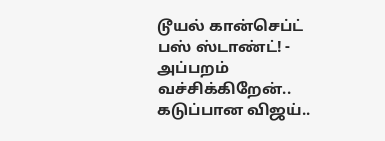டூயல் கான்செப்ட் பஸ் ஸ்டாண்ட்! -
அப்பறம் வச்சிக்கிறேன்.. கடுப்பான விஜய்..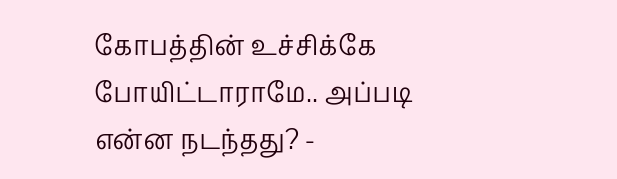கோபத்தின் உச்சிக்கே போயிட்டாராமே.. அப்படி என்ன நடந்தது? -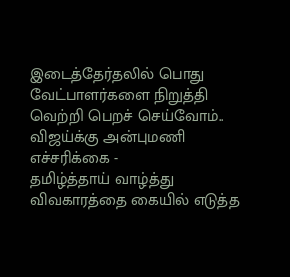இடைத்தேர்தலில் பொது வேட்பாளர்களை நிறுத்தி வெற்றி பெறச் செய்வோம்.. விஜய்க்கு அன்புமணி எச்சரிக்கை -
தமிழ்த்தாய் வாழ்த்து விவகாரத்தை கையில் எடுத்த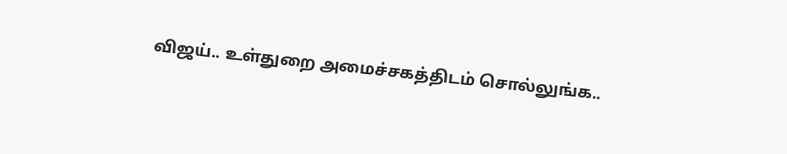விஜய்.. உள்துறை அமைச்சகத்திடம் சொல்லுங்க..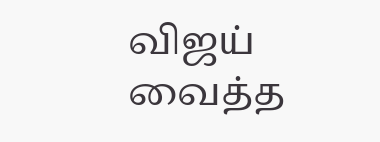விஜய் வைத்த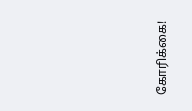கோரிக்கை!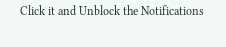Click it and Unblock the Notifications